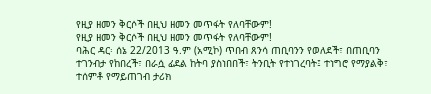የዚያ ዘመን ቅርሶች በዚህ ዘመን መጥፋት የለባቸውም!
የዚያ ዘመን ቅርሶች በዚህ ዘመን መጥፋት የለባቸውም!
ባሕር ዳር፡ ሰኔ 22/2013 ዓ.ም (አሚኮ) ጥበብ ጸንሳ ጠቢባንን የወለደች፣ በጠቢባን ተገንብታ የከበረች፣ በራሷ ፊደል ከትባ ያስነበበች፣ ትንቢት የተነገረባት፤ ተነግሮ የማያልቅ፣ ተሰምቶ የማይጠገብ ታሪክ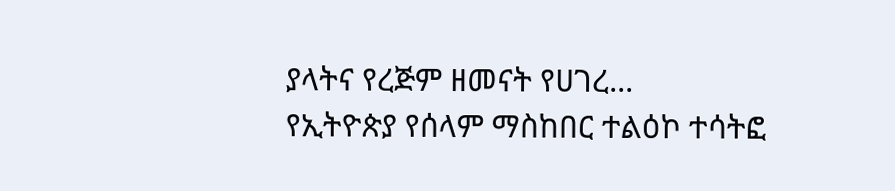ያላትና የረጅም ዘመናት የሀገረ...
የኢትዮጵያ የሰላም ማስከበር ተልዕኮ ተሳትፎ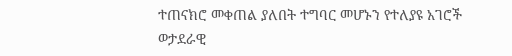ተጠናክሮ መቀጠል ያለበት ተግባር መሆኑን የተለያዩ አገሮች ወታደራዊ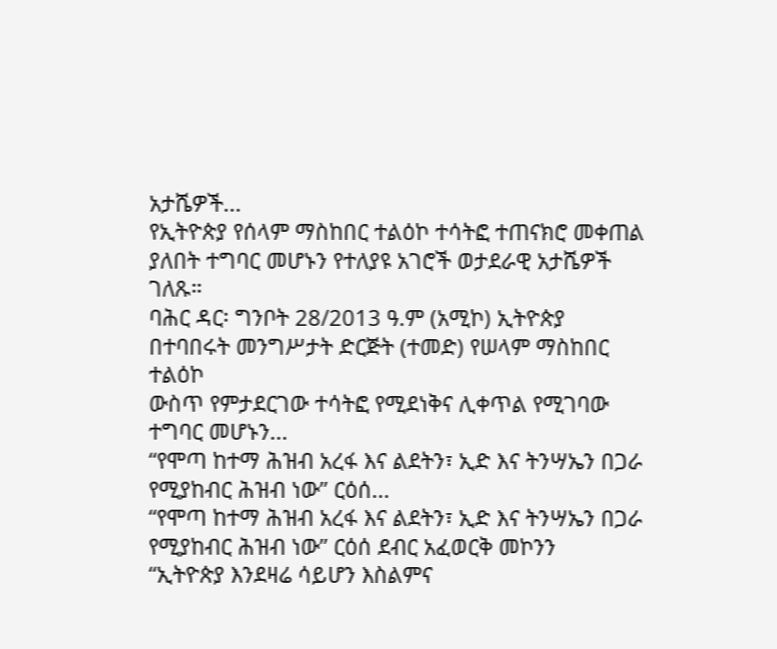አታሼዎች...
የኢትዮጵያ የሰላም ማስከበር ተልዕኮ ተሳትፎ ተጠናክሮ መቀጠል ያለበት ተግባር መሆኑን የተለያዩ አገሮች ወታደራዊ አታሼዎች
ገለጹ።
ባሕር ዳር፡ ግንቦት 28/2013 ዓ.ም (አሚኮ) ኢትዮጵያ በተባበሩት መንግሥታት ድርጅት (ተመድ) የሠላም ማስከበር ተልዕኮ
ውስጥ የምታደርገው ተሳትፎ የሚደነቅና ሊቀጥል የሚገባው ተግባር መሆኑን...
“የሞጣ ከተማ ሕዝብ አረፋ እና ልደትን፣ ኢድ እና ትንሣኤን በጋራ የሚያከብር ሕዝብ ነው” ርዕሰ...
“የሞጣ ከተማ ሕዝብ አረፋ እና ልደትን፣ ኢድ እና ትንሣኤን በጋራ የሚያከብር ሕዝብ ነው” ርዕሰ ደብር አፈወርቅ መኮንን
“ኢትዮጵያ እንደዛሬ ሳይሆን እስልምና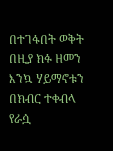በተገፋበት ወቅት በዚያ ክፉ ዘመን እንኳ ሃይማኖቱን በክብር ተቀብላ የራሷ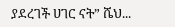ያደረገች ሀገር ናት” ሼህ...